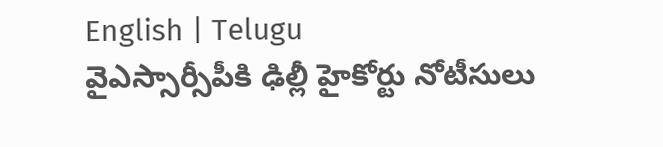English | Telugu
వైఎస్సార్సీపీకి ఢిల్లీ హైకోర్టు నోటీసులు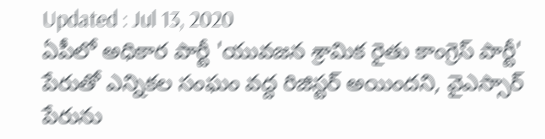Updated : Jul 13, 2020
ఏపీలో అధికార పార్టీ 'యువజన శ్రామిక రైతు కాంగ్రెస్ పార్టీ' పేరుతో ఎన్నికల సంఘం వద్ద రిజిస్టర్ అయిందని, వైఎస్సార్ పేరును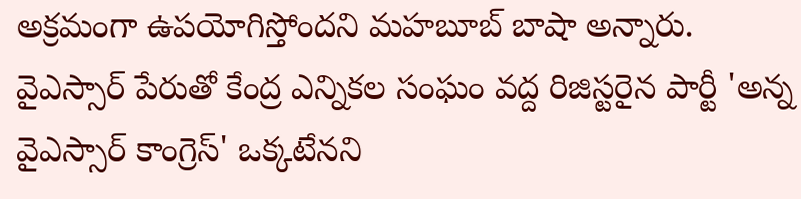అక్రమంగా ఉపయోగిస్తోందని మహబూబ్ బాషా అన్నారు. వైఎస్సార్ పేరుతో కేంద్ర ఎన్నికల సంఘం వద్ద రిజిస్టరైన పార్టీ 'అన్న వైఎస్సార్ కాంగ్రెస్' ఒక్కటేనని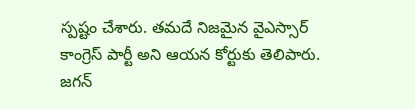స్పష్టం చేశారు. తమదే నిజమైన వైఎస్సార్ కాంగ్రెస్ పార్టీ అని ఆయన కోర్టుకు తెలిపారు. జగన్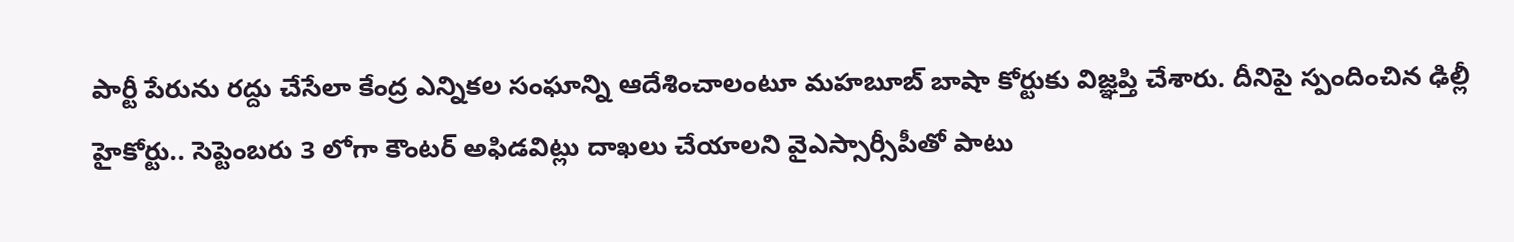పార్టీ పేరును రద్దు చేసేలా కేంద్ర ఎన్నికల సంఘాన్ని ఆదేశించాలంటూ మహబూబ్ బాషా కోర్టుకు విజ్ఞప్తి చేశారు. దీనిపై స్పందించిన ఢిల్లీ హైకోర్టు.. సెప్టెంబరు 3 లోగా కౌంటర్ అఫిడవిట్లు దాఖలు చేయాలని వైఎస్సార్సీపీతో పాటు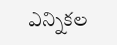ఎన్నికల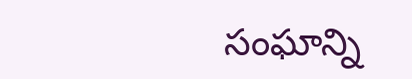సంఘాన్ని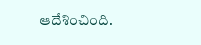ఆదేశించింది.